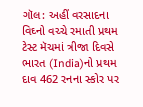ગૉલ: અહીં વરસાદના વિઘ્નો વચ્ચે રમાતી પ્રથમ ટેસ્ટ મૅચમાં ત્રીજા દિવસે ભારત (India)નો પ્રથમ દાવ 462 રનના સ્કોર પર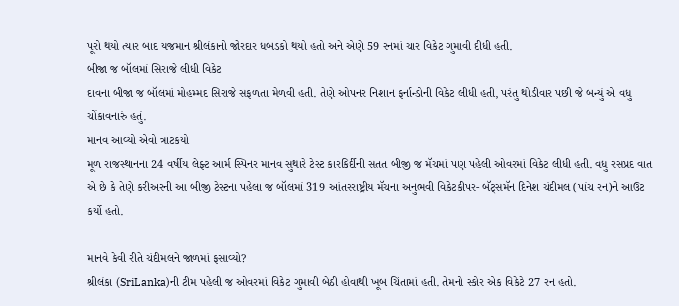પૂરો થયો ત્યાર બાદ યજમાન શ્રીલંકાનો જોરદાર ધબડકો થયો હતો અને એણે 59 રનમાં ચાર વિકેટ ગુમાવી દીધી હતી.
બીજા જ બૉલમાં સિરાજે લીધી વિકેટ
દાવના બીજા જ બૉલમાં મોહમ્મદ સિરાજે સફળતા મેળવી હતી. તેણે ઓપનર નિશાન ફર્નાન્ડોની વિકેટ લીધી હતી, પરંતુ થોડીવાર પછી જે બન્યું એ વધુ ચોંકાવનારું હતું.
માનવ આવ્યો એવો ત્રાટકયો
મૂળ રાજસ્થાનના 24 વર્ષીય લેફ્ટ આર્મ સ્પિનર માનવ સુથારે ટેસ્ટ કારકિર્દીની સતત બીજી જ મૅચમાં પણ પહેલી ઓવરમાં વિકેટ લીધી હતી. વધુ રસપ્રદ વાત એ છે કે તેણે કરીઅરની આ બીજી ટેસ્ટના પહેલા જ બૉલમાં 319 આંતરરાષ્ટ્રીય મૅચના અનુભવી વિકેટકીપર- બૅટ્સમૅન દિનેશ ચંદીમલ (પાંચ રન)ને આઉટ કર્યો હતો.

માનવે કેવી રીતે ચંદીમલને જાળમાં ફસાવ્યો?
શ્રીલંકા (SriLanka)ની ટીમ પહેલી જ ઓવરમાં વિકેટ ગુમાવી બેઠી હોવાથી ખૂબ ચિંતામાં હતી. તેમનો સ્કોર એક વિકેટે 27 રન હતો.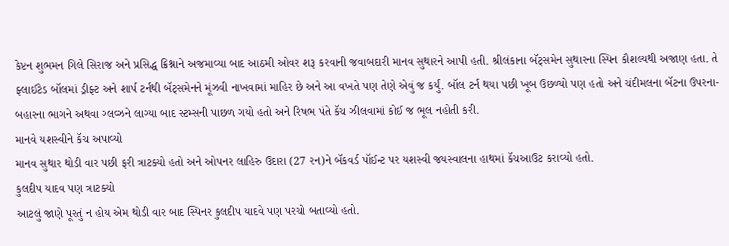કેપ્ટન શુભમન ગિલે સિરાજ અને પ્રસિદ્ધ ક્રિશ્નાને અજમાવ્યા બાદ આઠમી ઓવર શરૂ કરવાની જવાબદારી માનવ સુથારને આપી હતી. શ્રીલંકાના બૅટ્સમેન સુથારના સ્પિન કૌશલ્યથી અજાણ હતા. તે ફ્લાઈટેડ બૉલમાં ડ્રીફ્ટ અને શાર્પ ટર્નથી બૅટ્સમેનને મૂંઝવી નાખવામાં માહિર છે અને આ વખતે પણ તેણે એવું જ કર્યું. બૉલ ટર્ન થયા પછી ખૂબ ઉછળ્યો પણ હતો અને ચંદીમલના બૅટના ઉપરના-બહારના ભાગને અથવા ગ્લવ્ઝને લાગ્યા બાદ સ્ટમ્સની પાછળ ગયો હતો અને રિષભ પંતે કૅચ ઝીલવામાં કોઈ જ ભૂલ નહોતી કરી.
માનવે યશસ્વીને કૅચ અપાવ્યો
માનવ સુથાર થોડી વાર પછી ફરી ત્રાટક્યો હતો અને ઓપનર લાહિરુ ઉદારા (27 રન)ને બૅકવર્ડ પૉઈન્ટ પર યશસ્વી જયસ્વાલના હાથમાં કૅચઆઉટ કરાવ્યો હતો.
કુલદીપ યાદવ પણ ત્રાટક્યો
આટલું જાણે પૂરતું ન હોય એમ થોડી વાર બાદ સ્પિનર કુલદીપ યાદવે પણ પરચો બતાવ્યો હતો.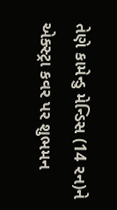તેણે કામેન્ડુ મેન્ડિસ (14 રન)ને એક્સ્ટ્રા કવર પર શુભમન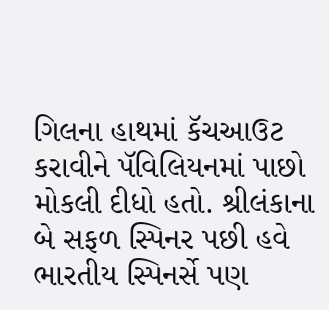ગિલના હાથમાં કૅચઆઉટ કરાવીને પૅવિલિયનમાં પાછો મોકલી દીધો હતો. શ્રીલંકાના બે સફળ સ્પિનર પછી હવે ભારતીય સ્પિનર્સે પણ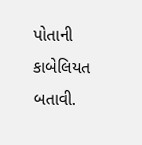પોતાની કાબેલિયત બતાવી.